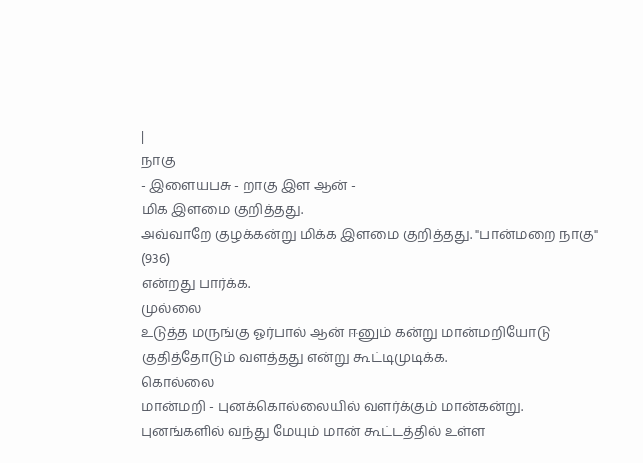|
நாகு
- இளையபசு - றாகு இள ஆன் -
மிக இளமை குறித்தது.
அவ்வாறே குழக்கன்று மிக்க இளமை குறித்தது. "பான்மறை நாகு"
(936)
என்றது பார்க்க.
முல்லை
உடுத்த மருங்கு ஓர்பால் ஆன் ஈனும் கன்று மான்மறியோடு
குதித்தோடும் வளத்தது என்று கூட்டிமுடிக்க.
கொல்லை
மான்மறி - புனக்கொல்லையில் வளர்க்கும் மான்கன்று.
புனங்களில் வந்து மேயும் மான் கூட்டத்தில் உள்ள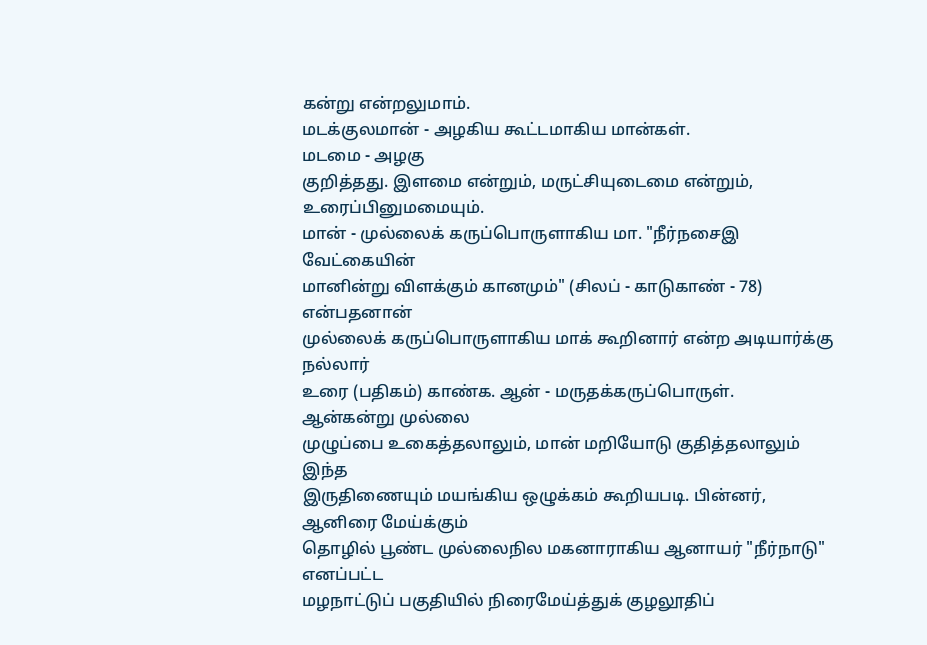கன்று என்றலுமாம்.
மடக்குலமான் - அழகிய கூட்டமாகிய மான்கள்.
மடமை - அழகு
குறித்தது. இளமை என்றும், மருட்சியுடைமை என்றும், உரைப்பினுமமையும்.
மான் - முல்லைக் கருப்பொருளாகிய மா. "நீர்நசைஇ
வேட்கையின்
மானின்று விளக்கும் கானமும்" (சிலப் - காடுகாண் - 78) என்பதனான்
முல்லைக் கருப்பொருளாகிய மாக் கூறினார் என்ற அடியார்க்கு நல்லார்
உரை (பதிகம்) காண்க. ஆன் - மருதக்கருப்பொருள்.
ஆன்கன்று முல்லை
முழுப்பை உகைத்தலாலும், மான் மறியோடு குதித்தலாலும் இந்த
இருதிணையும் மயங்கிய ஒழுக்கம் கூறியபடி. பின்னர், ஆனிரை மேய்க்கும்
தொழில் பூண்ட முல்லைநில மகனாராகிய ஆனாயர் "நீர்நாடு" எனப்பட்ட
மழநாட்டுப் பகுதியில் நிரைமேய்த்துக் குழலூதிப்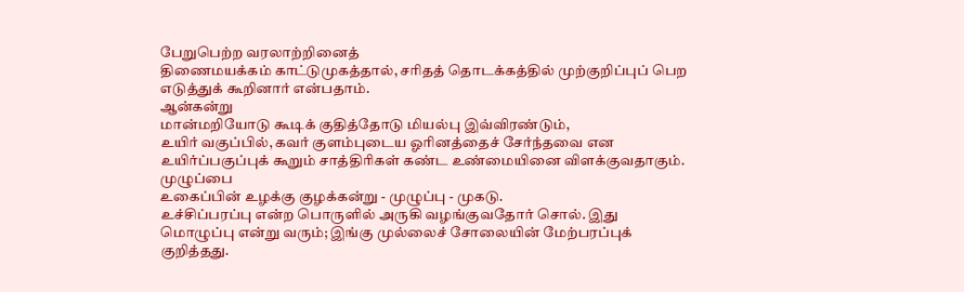பேறுபெற்ற வரலாற்றினைத்
திணைமயக்கம் காட்டுமுகத்தால், சரிதத் தொடக்கத்தில் முற்குறிப்புப் பெற
எடுத்துக் கூறினார் என்பதாம்.
ஆன்கன்று
மான்மறியோடு கூடிக் குதித்தோடு மியல்பு இவ்விரண்டும்,
உயிர் வகுப்பில், கவர் குளம்புடைய ஓரினத்தைச் சேர்ந்தவை என
உயிர்ப்பகுப்புக் கூறும் சாத்திரிகள் கண்ட உண்மையினை விளக்குவதாகும்.
முழுப்பை
உகைப்பின் உழக்கு குழக்கன்று - முழுப்பு - முகடு.
உச்சிப்பரப்பு என்ற பொருளில் அருகி வழங்குவதோர் சொல். இது
மொழுப்பு என்று வரும்; இங்கு முல்லைச் சோலையின் மேற்பரப்புக்
குறித்தது.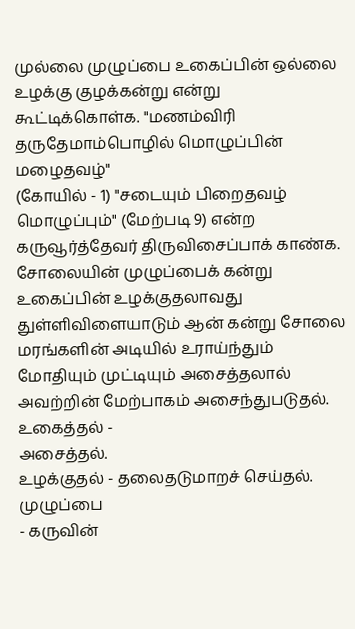முல்லை முழுப்பை உகைப்பின் ஒல்லை உழக்கு குழக்கன்று என்று
கூட்டிக்கொள்க. "மணம்விரி தருதேமாம்பொழில் மொழுப்பின் மழைதவழ்"
(கோயில் - 1) "சடையும் பிறைதவழ் மொழுப்பும்" (மேற்படி 9) என்ற
கருவூர்த்தேவர் திருவிசைப்பாக் காண்க. சோலையின் முழுப்பைக் கன்று
உகைப்பின் உழக்குதலாவது துள்ளிவிளையாடும் ஆன் கன்று சோலை
மரங்களின் அடியில் உராய்ந்தும் மோதியும் முட்டியும் அசைத்தலால்
அவற்றின் மேற்பாகம் அசைந்துபடுதல். உகைத்தல் -
அசைத்தல்.
உழக்குதல் - தலைதடுமாறச் செய்தல்.
முழுப்பை
- கருவின்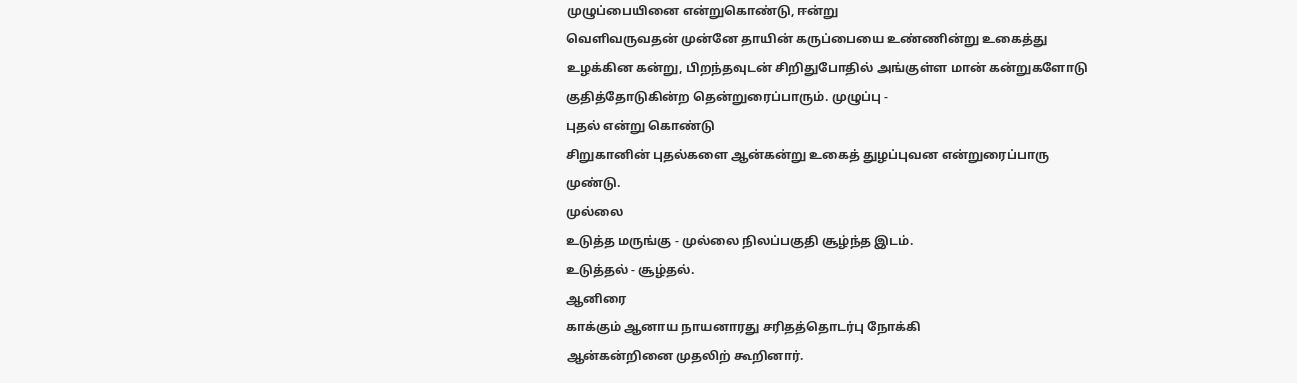முழுப்பையினை என்றுகொண்டு, ஈன்று
வெளிவருவதன் முன்னே தாயின் கருப்பையை உண்ணின்று உகைத்து
உழக்கின கன்று, பிறந்தவுடன் சிறிதுபோதில் அங்குள்ள மான் கன்றுகளோடு
குதித்தோடுகின்ற தென்றுரைப்பாரும். முழுப்பு -
புதல் என்று கொண்டு
சிறுகானின் புதல்களை ஆன்கன்று உகைத் துழப்புவன என்றுரைப்பாரு
முண்டு.
முல்லை
உடுத்த மருங்கு - முல்லை நிலப்பகுதி சூழ்ந்த இடம்.
உடுத்தல் - சூழ்தல்.
ஆனிரை
காக்கும் ஆனாய நாயனாரது சரிதத்தொடர்பு நோக்கி
ஆன்கன்றினை முதலிற் கூறினார்.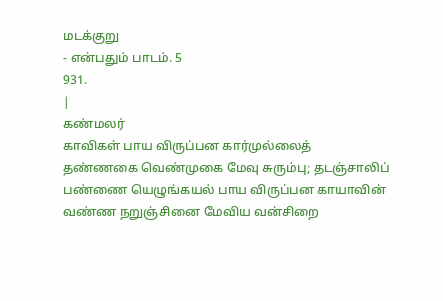மடக்குறு
- என்பதும் பாடம். 5
931.
|
கண்மலர்
காவிகள் பாய விருப்பன கார்முல்லைத்
தண்ணகை வெண்முகை மேவு சுரும்பு; தடஞ்சாலிப்
பண்ணை யெழுங்கயல் பாய விருப்பன காயாவின்
வண்ண நறுஞ்சினை மேவிய வன்சிறை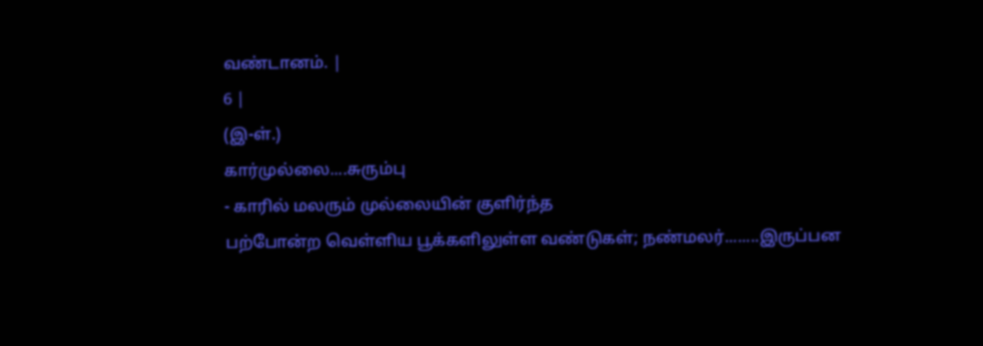வண்டானம். |
6 |
(இ-ள்.)
கார்முல்லை....சுரும்பு
- காரில் மலரும் முல்லையின் குளிர்ந்த
பற்போன்ற வெள்ளிய பூக்களிலுள்ள வண்டுகள்; நண்மலர்........இருப்பன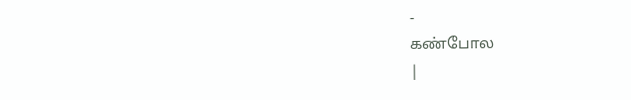-
கண்போல
|